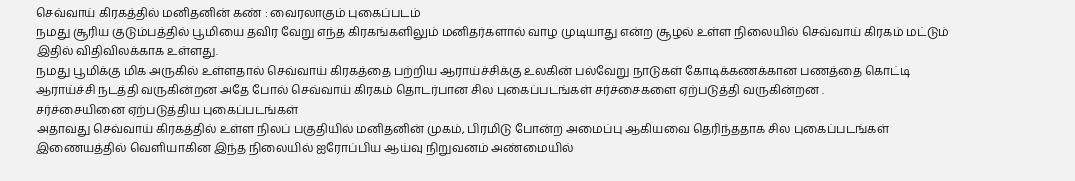செவ்வாய் கிரகத்தில் மனிதனின் கண் : வைரலாகும் புகைப்படம்
நமது சூரிய குடும்பத்தில் பூமியை தவிர வேறு எந்த கிரகங்களிலும் மனிதர்களால் வாழ முடியாது என்ற சூழல் உள்ள நிலையில் செவ்வாய் கிரகம் மட்டும் இதில் விதிவிலக்காக உள்ளது.
நமது பூமிக்கு மிக அருகில் உள்ளதால் செவ்வாய் கிரகத்தை பற்றிய ஆராய்ச்சிக்கு உலகின் பல்வேறு நாடுகள் கோடிக்கணக்கான பணத்தை கொட்டி ஆராய்ச்சி நடத்தி வருகின்றன அதே போல் செவ்வாய் கிரகம் தொடர்பான சில புகைப்படங்கள் சர்ச்சைகளை ஏற்படுத்தி வருகின்றன .
சர்ச்சையினை ஏற்படுத்திய புகைப்படங்கள்
அதாவது செவ்வாய் கிரகத்தில் உள்ள நிலப் பகுதியில் மனிதனின் முகம், பிரமிடு போன்ற அமைப்பு ஆகியவை தெரிந்ததாக சில புகைப்படங்கள் இணையத்தில் வெளியாகின இந்த நிலையில் ஐரோப்பிய ஆய்வு நிறுவனம் அண்மையில்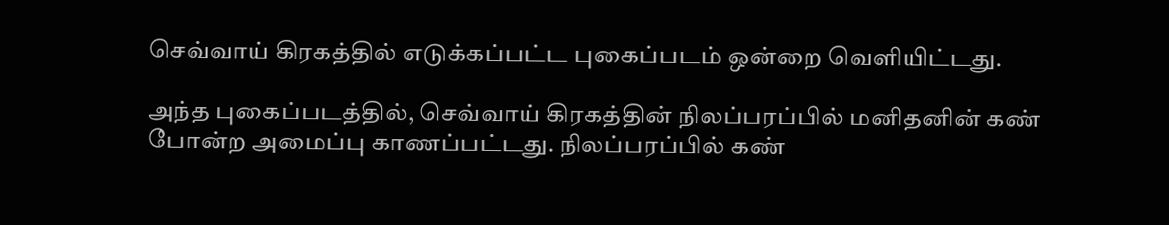செவ்வாய் கிரகத்தில் எடுக்கப்பட்ட புகைப்படம் ஒன்றை வெளியிட்டது.

அந்த புகைப்படத்தில், செவ்வாய் கிரகத்தின் நிலப்பரப்பில் மனிதனின் கண் போன்ற அமைப்பு காணப்பட்டது. நிலப்பரப்பில் கண்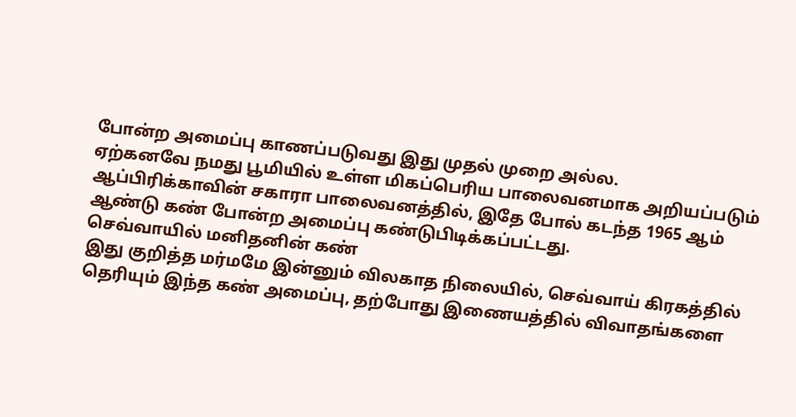போன்ற அமைப்பு காணப்படுவது இது முதல் முறை அல்ல.
ஏற்கனவே நமது பூமியில் உள்ள மிகப்பெரிய பாலைவனமாக அறியப்படும் ஆப்பிரிக்காவின் சகாரா பாலைவனத்தில், இதே போல் கடந்த 1965 ஆம் ஆண்டு கண் போன்ற அமைப்பு கண்டுபிடிக்கப்பட்டது.
செவ்வாயில் மனிதனின் கண்
இது குறித்த மர்மமே இன்னும் விலகாத நிலையில், செவ்வாய் கிரகத்தில் தெரியும் இந்த கண் அமைப்பு, தற்போது இணையத்தில் விவாதங்களை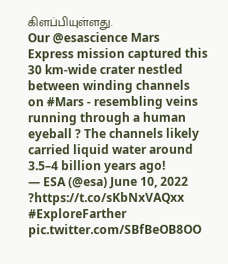கிளப்பியுள்ளது.
Our @esascience Mars Express mission captured this 30 km-wide crater nestled between winding channels on #Mars - resembling veins running through a human eyeball ? The channels likely carried liquid water around 3.5–4 billion years ago!
— ESA (@esa) June 10, 2022
?https://t.co/sKbNxVAQxx #ExploreFarther pic.twitter.com/SBfBeOB8OO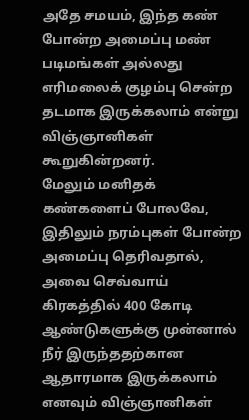அதே சமயம், இந்த கண் போன்ற அமைப்பு மண் படிமங்கள் அல்லது எரிமலைக் குழம்பு சென்ற தடமாக இருக்கலாம் என்று விஞ்ஞானிகள் கூறுகின்றனர்.
மேலும் மனிதக் கண்களைப் போலவே, இதிலும் நரம்புகள் போன்ற அமைப்பு தெரிவதால், அவை செவ்வாய் கிரகத்தில் 400 கோடி ஆண்டுகளுக்கு முன்னால் நீர் இருந்ததற்கான ஆதாரமாக இருக்கலாம் எனவும் விஞ்ஞானிகள்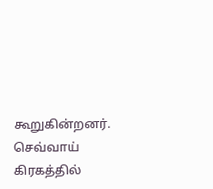கூறுகின்றனர்.
செவ்வாய் கிரகத்தில்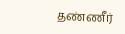தண்ணீர்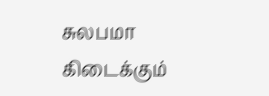சுலபமா கிடைக்கும்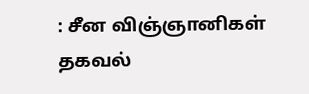: சீன விஞ்ஞானிகள் தகவல்